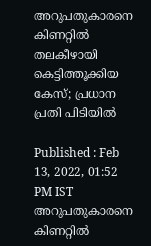അറുപതുകാരനെ കിണറ്റിൽ തലകീഴായി കെട്ടിത്തൂക്കിയ കേസ്; പ്രധാന പ്രതി പിടിയിൽ

Published : Feb 13, 2022, 01:52 PM IST
അറുപതുകാരനെ കിണറ്റിൽ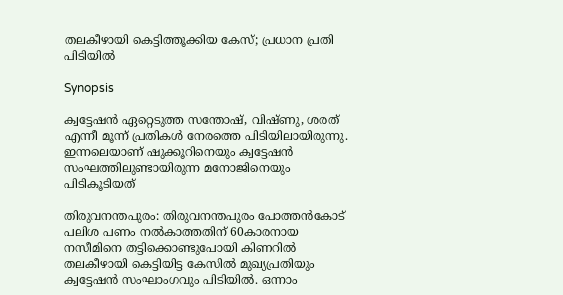തലകീഴായി കെട്ടിത്തൂക്കിയ കേസ്; പ്രധാന പ്രതി പിടിയിൽ

Synopsis

ക്വട്ടേഷൻ ഏറ്റെടുത്ത സന്തോഷ്, വിഷ്ണു, ശരത് എന്നീ മൂന്ന് പ്രതികൾ നേരത്തെ പിടിയിലായിരുന്നു. ഇന്നലെയാണ് ഷുക്കൂറിനെയും ക്വട്ടേഷൻ സംഘത്തിലുണ്ടായിരുന്ന മനോജിനെയും പിടികൂടിയത്

തിരുവനന്തപുരം: തിരുവനന്തപുരം പോത്തൻകോട് പലിശ പണം നൽകാത്തതിന് 60കാരനായ നസീമിനെ തട്ടിക്കൊണ്ടുപോയി കിണറിൽ തലകീഴായി കെട്ടിയിട്ട കേസിൽ മുഖ്യപ്രതിയും ക്വട്ടേഷൻ സംഘാംഗവും പിടിയിൽ. ഒന്നാം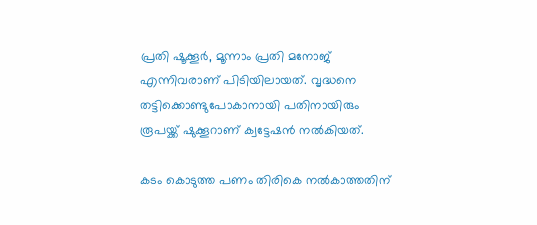പ്രതി ഷൂക്കൂർ, മൂന്നാം പ്രതി മനോജ് എന്നിവരാണ് പിടിയിലായത്. വൃദ്ധനെ തട്ടിക്കൊണ്ടുപോകാനായി പതിനായിരും രൂപയ്ക്ക് ഷുക്കൂറാണ് ക്വട്ടേഷൻ നൽകിയത്.

കടം കൊടുത്ത പണം തിരികെ നൽകാത്തതിന്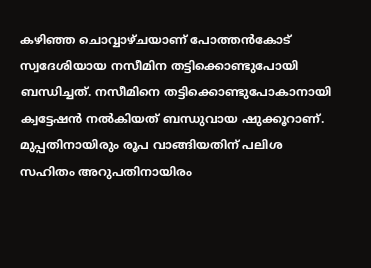കഴിഞ്ഞ ചൊവ്വാഴ്ചയാണ് പോത്തൻകോട് സ്വദേശിയായ നസീമിന തട്ടിക്കൊണ്ടുപോയി ബന്ധിച്ചത്. നസീമിനെ തട്ടിക്കൊണ്ടുപോകാനായി ക്വട്ടേഷൻ നൽകിയത് ബന്ധുവായ ഷുക്കൂറാണ്. മുപ്പതിനായിരും രൂപ വാങ്ങിയതിന് പലിശ സഹിതം അറുപതിനായിരം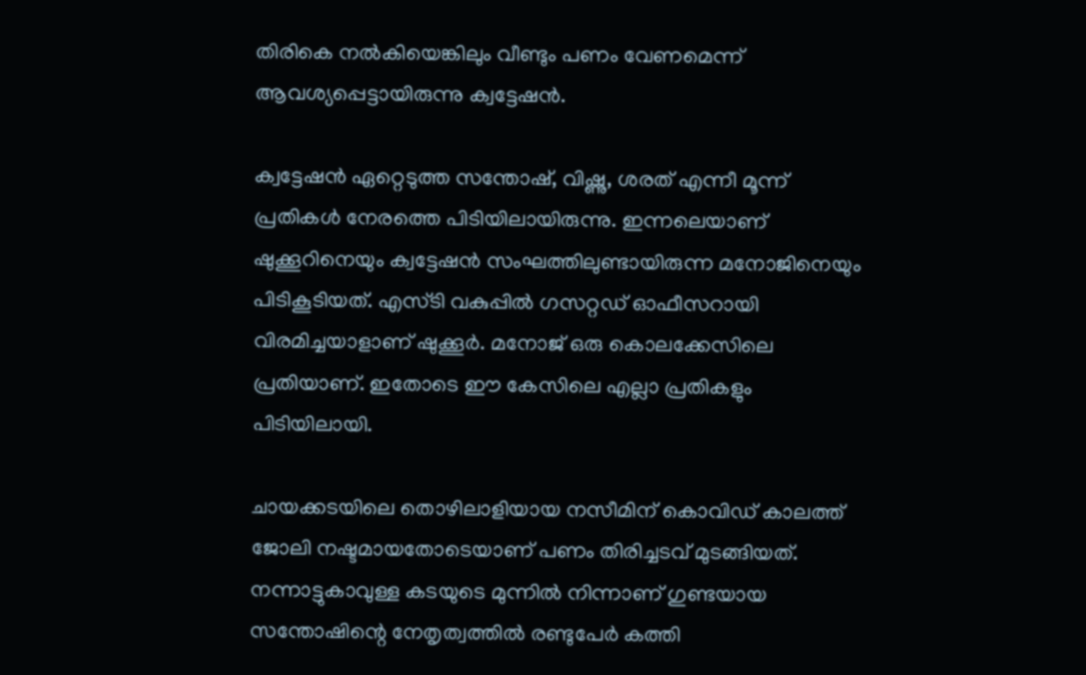തിരികെ നൽകിയെങ്കിലും വീണ്ടും പണം വേണമെന്ന് ആവശ്യപ്പെട്ടായിരുന്നു ക്വട്ടേഷൻ.

ക്വട്ടേഷൻ ഏറ്റെടുത്ത സന്തോഷ്, വിഷ്ണു, ശരത് എന്നീ മൂന്ന് പ്രതികൾ നേരത്തെ പിടിയിലായിരുന്നു. ഇന്നലെയാണ് ഷുക്കൂറിനെയും ക്വട്ടേഷൻ സംഘത്തിലുണ്ടായിരുന്ന മനോജിനെയും പിടികൂടിയത്. എസ്ടി വകുപ്പിൽ ഗസറ്റഡ് ഓഫീസറായി വിരമിച്ചയാളാണ് ഷുക്കൂർ. മനോജ് ഒരു കൊലക്കേസിലെ പ്രതിയാണ്. ഇതോടെ ഈ കേസിലെ എല്ലാ പ്രതികളും പിടിയിലായി.

ചായക്കടയിലെ തൊഴിലാളിയായ നസീമിന് കൊവിഡ് കാലത്ത് ജോലി നഷ്ടമായതോടെയാണ് പണം തിരിച്ചടവ് മുടങ്ങിയത്. നന്നാട്ടുകാവുള്ള കടയുടെ മുന്നിൽ നിന്നാണ് ഗുണ്ടയായ സന്തോഷിന്റെ നേതൃത്വത്തിൽ രണ്ടുപേർ കത്തി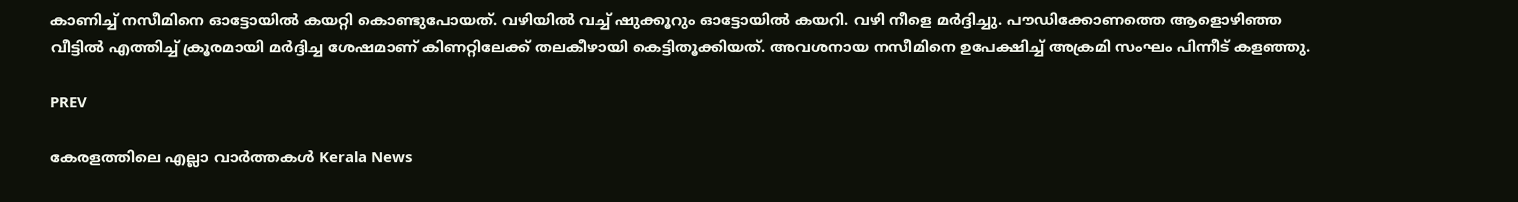കാണിച്ച് നസീമിനെ ഓട്ടോയിൽ കയറ്റി കൊണ്ടുപോയത്. വഴിയിൽ വച്ച് ഷുക്കൂറും ഓട്ടോയിൽ കയറി. വഴി നീളെ മർദ്ദിച്ചു. പൗഡിക്കോണത്തെ ആളൊഴിഞ്ഞ വീട്ടില്‍ എത്തിച്ച് ക്രൂരമായി മര്‍ദ്ദിച്ച ശേഷമാണ് കിണറ്റിലേക്ക് തലകീഴായി കെട്ടിതൂക്കിയത്. അവശനായ നസീമിനെ ഉപേക്ഷിച്ച് അക്രമി സംഘം പിന്നീട് കളഞ്ഞു.

PREV

കേരളത്തിലെ എല്ലാ വാർത്തകൾ Kerala News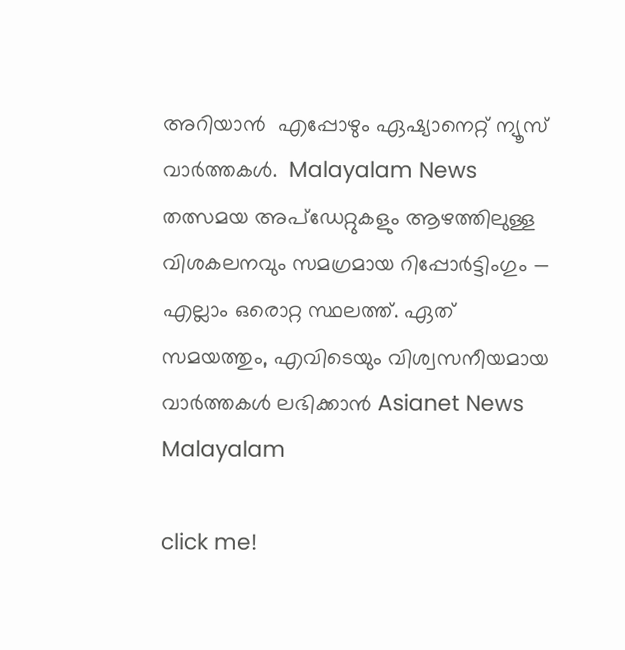അറിയാൻ  എപ്പോഴും ഏഷ്യാനെറ്റ് ന്യൂസ് വാർത്തകൾ.  Malayalam News   തത്സമയ അപ്‌ഡേറ്റുകളും ആഴത്തിലുള്ള വിശകലനവും സമഗ്രമായ റിപ്പോർട്ടിംഗും — എല്ലാം ഒരൊറ്റ സ്ഥലത്ത്. ഏത് സമയത്തും, എവിടെയും വിശ്വസനീയമായ വാർത്തകൾ ലഭിക്കാൻ Asianet News Malayalam

click me!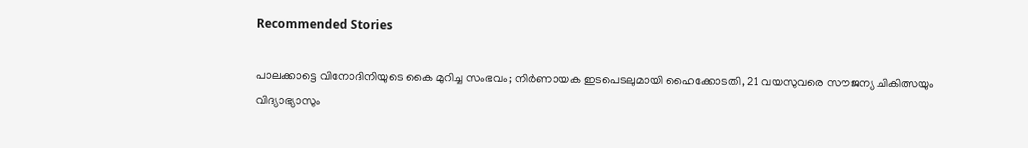Recommended Stories

പാലക്കാട്ടെ വിനോദിനിയുടെ കൈ മുറിച്ച സംഭവം; നിര്‍ണായക ഇടപെടലുമായി ഹൈക്കോടതി, 21 വയസുവരെ സൗജന്യ ചികിത്സയും വിദ്യാഭ്യാസും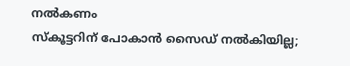നൽകണം
സ്കൂട്ടറിന് പോകാൻ സൈഡ് നൽകിയില്ല;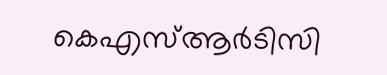കെഎസ്ആർടിസി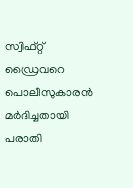സ്വിഫ്റ്റ് ഡ്രൈവറെ പൊലീസുകാരൻ മർദിച്ചതായി പരാതി